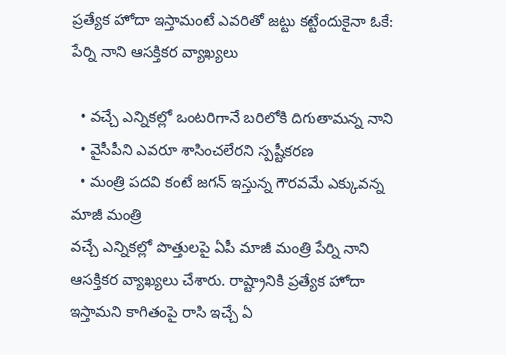ప్రత్యేక హోదా ఇస్తామంటే ఎవరితో జట్టు కట్టేందుకైనా ఓకే: పేర్ని నాని ఆసక్తికర వ్యాఖ్యలు

  • వచ్చే ఎన్నికల్లో ఒంటరిగానే బరిలోకి దిగుతామన్న నాని
  • వైసీపీని ఎవరూ శాసించలేరని స్పష్టీకరణ
  • మంత్రి పదవి కంటే జగన్ ఇస్తున్న గౌరవమే ఎక్కువన్న మాజీ మంత్రి
వచ్చే ఎన్నికల్లో పొత్తులపై ఏపీ మాజీ మంత్రి పేర్ని నాని ఆసక్తికర వ్యాఖ్యలు చేశారు. రాష్ట్రానికి ప్రత్యేక హోదా ఇస్తామని కాగితంపై రాసి ఇచ్చే ఏ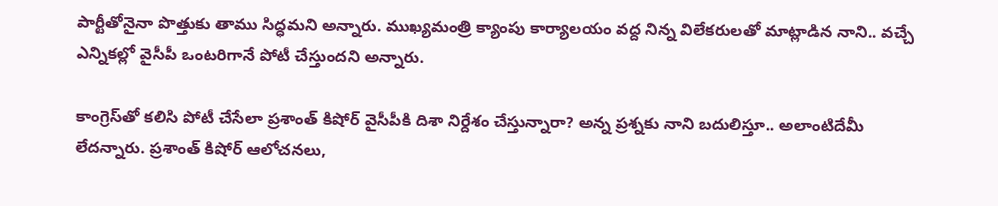పార్టీతోనైనా పొత్తుకు తాము సిద్ధమని అన్నారు. ముఖ్యమంత్రి క్యాంపు కార్యాలయం వద్ద నిన్న విలేకరులతో మాట్లాడిన నాని.. వచ్చే ఎన్నికల్లో వైసీపీ ఒంటరిగానే పోటీ చేస్తుందని అన్నారు.

కాంగ్రెస్‌తో కలిసి పోటీ చేసేలా ప్రశాంత్ కిషోర్ వైసీపీకి దిశా నిర్దేశం చేస్తున్నారా? అన్న ప్రశ్నకు నాని బదులిస్తూ.. అలాంటిదేమీ లేదన్నారు. ప్రశాంత్ కిషోర్ ఆలోచనలు,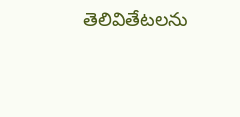తెలివితేటలను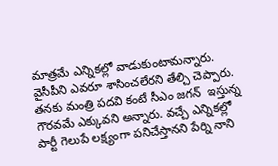మాత్రమే ఎన్నికల్లో వాడుకుంటామన్నారు. వైసీపీని ఎవరూ శాసించలేరని తేల్చి చెప్పారు. తనకు మంత్రి పదవి కంటే సీఎం జగన్  ఇస్తున్న గౌరవమే ఎక్కువని అన్నారు. వచ్చే ఎన్నికల్లో పార్టీ గెలుపే లక్ష్యంగా పనిచేస్తానని పేర్ని నాని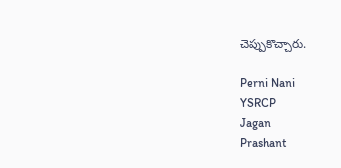చెప్పుకొచ్చారు.

Perni Nani
YSRCP
Jagan
Prashant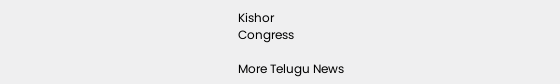Kishor
Congress

More Telugu News